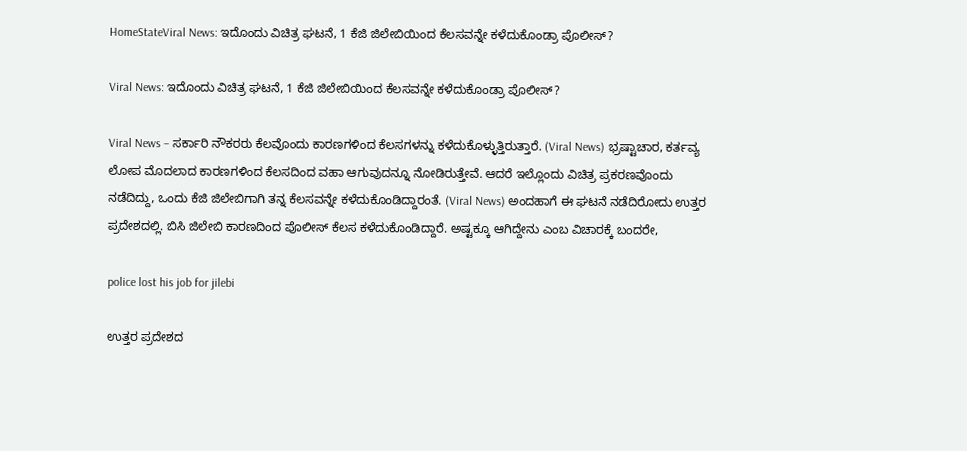HomeStateViral News: ಇದೊಂದು ವಿಚಿತ್ರ ಘಟನೆ, 1 ಕೆಜಿ ಜಿಲೇಬಿಯಿಂದ ಕೆಲಸವನ್ನೇ ಕಳೆದುಕೊಂಡ್ರಾ ಪೊಲೀಸ್?

Viral News: ಇದೊಂದು ವಿಚಿತ್ರ ಘಟನೆ, 1 ಕೆಜಿ ಜಿಲೇಬಿಯಿಂದ ಕೆಲಸವನ್ನೇ ಕಳೆದುಕೊಂಡ್ರಾ ಪೊಲೀಸ್?

Viral News – ಸರ್ಕಾರಿ ನೌಕರರು ಕೆಲವೊಂದು ಕಾರಣಗಳಿಂದ ಕೆಲಸಗಳನ್ನು ಕಳೆದುಕೊಳ್ಳುತ್ತಿರುತ್ತಾರೆ. (Viral News) ಭ್ರಷ್ಟಾಚಾರ, ಕರ್ತವ್ಯ ಲೋಪ ಮೊದಲಾದ ಕಾರಣಗಳಿಂದ ಕೆಲಸದಿಂದ ವಹಾ ಆಗುವುದನ್ನೂ ನೋಡಿರುತ್ತೇವೆ. ಆದರೆ ಇಲ್ಲೊಂದು ವಿಚಿತ್ರ ಪ್ರಕರಣವೊಂದು ನಡೆದಿದ್ದು, ಒಂದು ಕೆಜಿ ಜಿಲೇಬಿಗಾಗಿ ತನ್ನ ಕೆಲಸವನ್ನೇ ಕಳೆದುಕೊಂಡಿದ್ದಾರಂತೆ. (Viral News) ಅಂದಹಾಗೆ ಈ ಘಟನೆ ನಡೆದಿರೋದು ಉತ್ತರ ಪ್ರದೇಶದಲ್ಲಿ. ಬಿಸಿ ಜಿಲೇಬಿ ಕಾರಣದಿಂದ ಪೊಲೀಸ್ ಕೆಲಸ ಕಳೆದುಕೊಂಡಿದ್ದಾರೆ. ಅಷ್ಟಕ್ಕೂ ಆಗಿದ್ದೇನು ಎಂಬ ವಿಚಾರಕ್ಕೆ ಬಂದರೇ,

police lost his job for jilebi

ಉತ್ತರ ಪ್ರದೇಶದ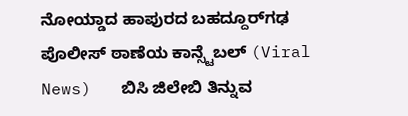ನೋಯ್ಡಾದ ಹಾಪುರದ ಬಹದ್ದೂರ್‌ಗಢ ಪೊಲೀಸ್ ಠಾಣೆಯ ಕಾನ್ಸ್ಟೆಬಲ್ (Viral News)   ಬಿಸಿ ಜಿಲೇಬಿ ತಿನ್ನುವ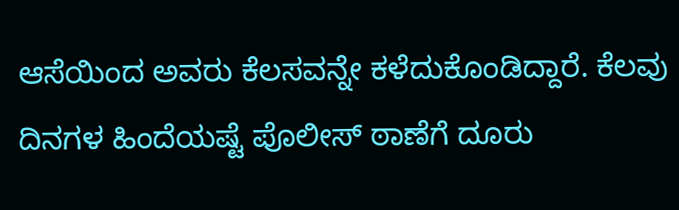ಆಸೆಯಿಂದ ಅವರು ಕೆಲಸವನ್ನೇ ಕಳೆದುಕೊಂಡಿದ್ದಾರೆ. ಕೆಲವು ದಿನಗಳ ಹಿಂದೆಯಷ್ಟೆ ಪೊಲೀಸ್ ಠಾಣೆಗೆ ದೂರು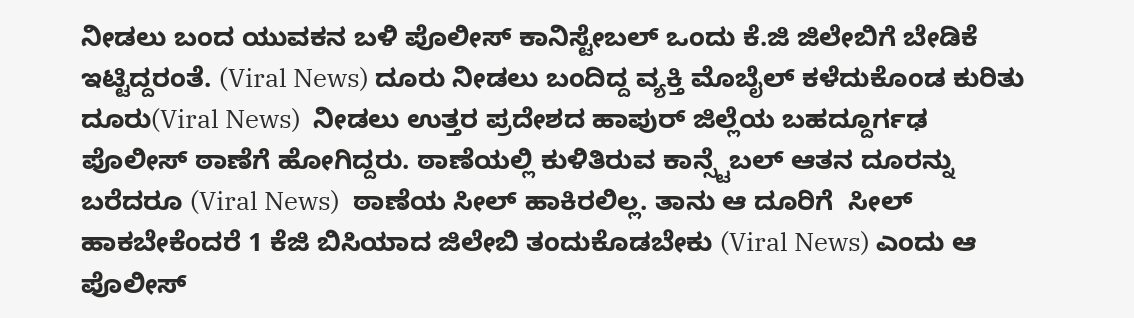ನೀಡಲು ಬಂದ ಯುವಕನ ಬಳಿ ಪೊಲೀಸ್ ಕಾನಿಸ್ಟೇಬಲ್ ಒಂದು ಕೆ.ಜಿ ಜಿಲೇಬಿಗೆ ಬೇಡಿಕೆ ಇಟ್ಟಿದ್ದರಂತೆ. (Viral News) ದೂರು ನೀಡಲು ಬಂದಿದ್ದ ವ್ಯಕ್ತಿ ಮೊಬೈಲ್ ಕಳೆದುಕೊಂಡ ಕುರಿತು ದೂರು(Viral News)  ನೀಡಲು ಉತ್ತರ ಪ್ರದೇಶದ ಹಾಪುರ್ ಜಿಲ್ಲೆಯ ಬಹದ್ದೂರ್ಗಢ ಪೊಲೀಸ್ ಠಾಣೆಗೆ ಹೋಗಿದ್ದರು. ಠಾಣೆಯಲ್ಲಿ ಕುಳಿತಿರುವ ಕಾನ್ಸ್ಟೆಬಲ್ ಆತನ ದೂರನ್ನು ಬರೆದರೂ (Viral News)  ಠಾಣೆಯ ಸೀಲ್ ಹಾಕಿರಲಿಲ್ಲ. ತಾನು ಆ ದೂರಿಗೆ  ಸೀಲ್ ಹಾಕಬೇಕೆಂದರೆ 1 ಕೆಜಿ ಬಿಸಿಯಾದ ಜಿಲೇಬಿ ತಂದುಕೊಡಬೇಕು (Viral News) ಎಂದು ಆ ಪೊಲೀಸ್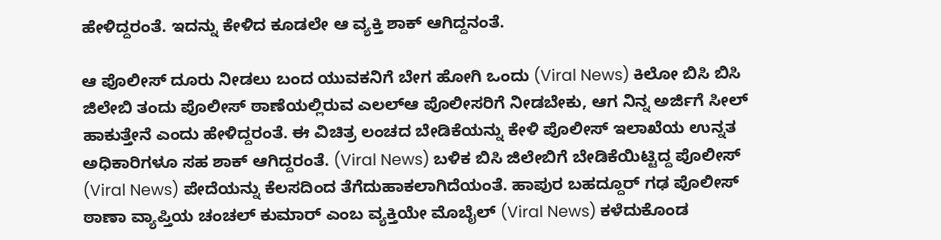ಹೇಳಿದ್ದರಂತೆ. ಇದನ್ನು ಕೇಳಿದ ಕೂಡಲೇ ಆ ವ್ಯಕ್ತಿ ಶಾಕ್ ಆಗಿದ್ದನಂತೆ.

ಆ ಪೊಲೀಸ್ ದೂರು ನೀಡಲು ಬಂದ ಯುವಕನಿಗೆ ಬೇಗ ಹೋಗಿ ಒಂದು (Viral News) ಕಿಲೋ ಬಿಸಿ ಬಿಸಿ ಜಿಲೇಬಿ ತಂದು ಪೊಲೀಸ್ ಠಾಣೆಯಲ್ಲಿರುವ ಎಲಲ್‌ಆ ಪೊಲೀಸರಿಗೆ ನೀಡಬೇಕು, ಆಗ ನಿನ್ನ ಅರ್ಜಿಗೆ ಸೀಲ್ ಹಾಕುತ್ತೇನೆ ಎಂದು ಹೇಳಿದ್ದರಂತೆ. ಈ ವಿಚಿತ್ರ ಲಂಚದ ಬೇಡಿಕೆಯನ್ನು ಕೇಳಿ ಪೊಲೀಸ್ ಇಲಾಖೆಯ ಉನ್ನತ ಅಧಿಕಾರಿಗಳೂ ಸಹ ಶಾಕ್ ಆಗಿದ್ದರಂತೆ. (Viral News) ಬಳಿಕ ಬಿಸಿ ಜಿಲೇಬಿಗೆ ಬೇಡಿಕೆಯಿಟ್ಟಿದ್ದ ಪೊಲೀಸ್ (Viral News) ಪೇದೆಯನ್ನು ಕೆಲಸದಿಂದ ತೆಗೆದುಹಾಕಲಾಗಿದೆಯಂತೆ. ಹಾಪುರ ಬಹದ್ದೂರ್‍ ಗಢ ಪೊಲೀಸ್ ಠಾಣಾ ವ್ಯಾಪ್ತಿಯ ಚಂಚಲ್ ಕುಮಾರ್‍ ಎಂಬ ವ್ಯಕ್ತಿಯೇ ಮೊಬೈಲ್ (Viral News) ಕಳೆದುಕೊಂಡ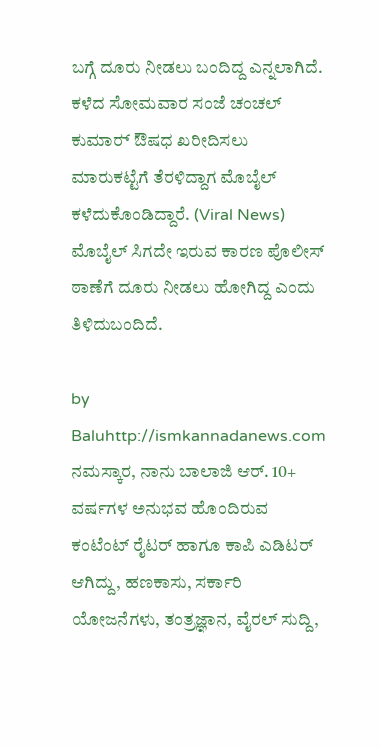ಬಗ್ಗೆ ದೂರು ನೀಡಲು ಬಂದಿದ್ದ ಎನ್ನಲಾಗಿದೆ. ಕಳೆದ ಸೋಮವಾರ ಸಂಜೆ ಚಂಚಲ್ ಕುಮಾರ್‍ ಔಷಧ ಖರೀದಿಸಲು ಮಾರುಕಟ್ಟೆಗೆ ತೆರಳಿದ್ದಾಗ ಮೊಬೈಲ್ ಕಳೆದುಕೊಂಡಿದ್ದಾರೆ. (Viral News) ಮೊಬೈಲ್ ಸಿಗದೇ ಇರುವ ಕಾರಣ ಪೊಲೀಸ್ ಠಾಣೆಗೆ ದೂರು ನೀಡಲು ಹೋಗಿದ್ದ ಎಂದು ತಿಳಿದುಬಂದಿದೆ.

by Baluhttp://ismkannadanews.com
ನಮಸ್ಕಾರ, ನಾನು ಬಾಲಾಜಿ ಆರ್. 10+ ವರ್ಷಗಳ ಅನುಭವ ಹೊಂದಿರುವ ಕಂಟೆಂಟ್ ರೈಟರ್ ಹಾಗೂ ಕಾಪಿ ಎಡಿಟರ್ ಆಗಿದ್ದು, ಹಣಕಾಸು, ಸರ್ಕಾರಿ ಯೋಜನೆಗಳು, ತಂತ್ರಜ್ಞಾನ, ವೈರಲ್ ಸುದ್ದಿ,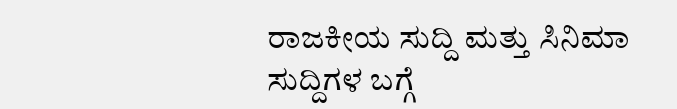ರಾಜಕೀಯ ಸುದ್ದಿ ಮತ್ತು ಸಿನಿಮಾ ಸುದ್ದಿಗಳ ಬಗ್ಗೆ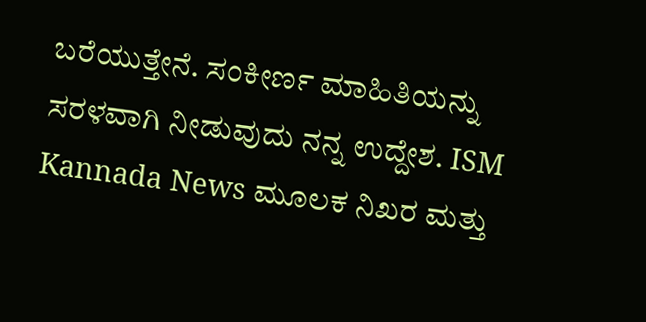ಬರೆಯುತ್ತೇನೆ. ಸಂಕೀರ್ಣ ಮಾಹಿತಿಯನ್ನು ಸರಳವಾಗಿ ನೀಡುವುದು ನನ್ನ ಉದ್ದೇಶ. ISM Kannada News ಮೂಲಕ ನಿಖರ ಮತ್ತು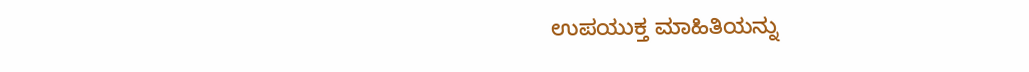ಉಪಯುಕ್ತ ಮಾಹಿತಿಯನ್ನು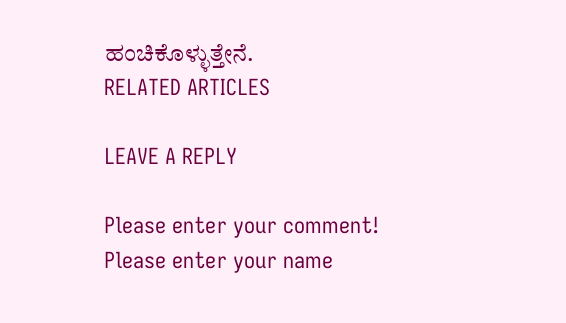ಹಂಚಿಕೊಳ್ಳುತ್ತೇನೆ.
RELATED ARTICLES

LEAVE A REPLY

Please enter your comment!
Please enter your name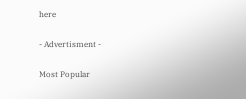here

- Advertisment -

Most Popular